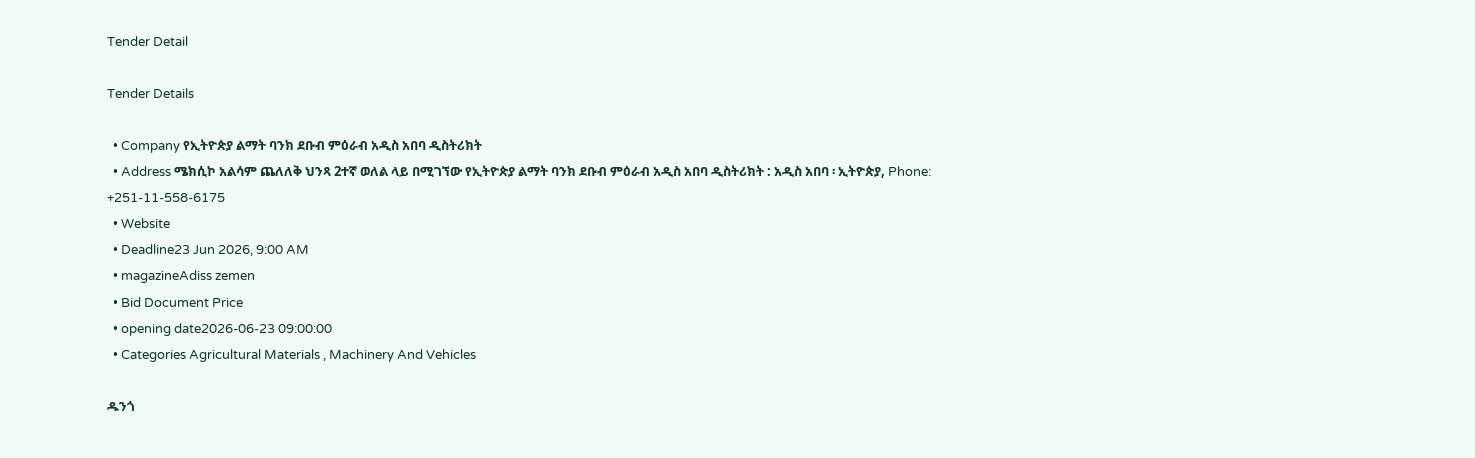Tender Detail

Tender Details

  • Company የኢትዮጵያ ልማት ባንክ ደቡብ ምዕራብ አዲስ አበባ ዲስትሪክት
  • Address ሜክሲኮ አልሳም ጨለለቅ ህንጻ 2ተኛ ወለል ላይ በሚገኘው የኢትዮጵያ ልማት ባንክ ደቡብ ምዕራብ አዲስ አበባ ዲስትሪክት : አዲስ አበባ ፡ ኢትዮጵያ, Phone: +251-11-558-6175
  • Website
  • Deadline23 Jun 2026, 9:00 AM
  • magazineAdiss zemen
  • Bid Document Price
  • opening date2026-06-23 09:00:00
  • Categories Agricultural Materials , Machinery And Vehicles

ዱንጎ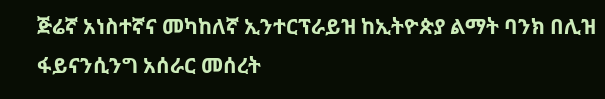ጅሬኛ አነስተኛና መካከለኛ ኢንተርፕራይዝ ከኢትዮጵያ ልማት ባንክ በሊዝ ፋይናንሲንግ አሰራር መሰረት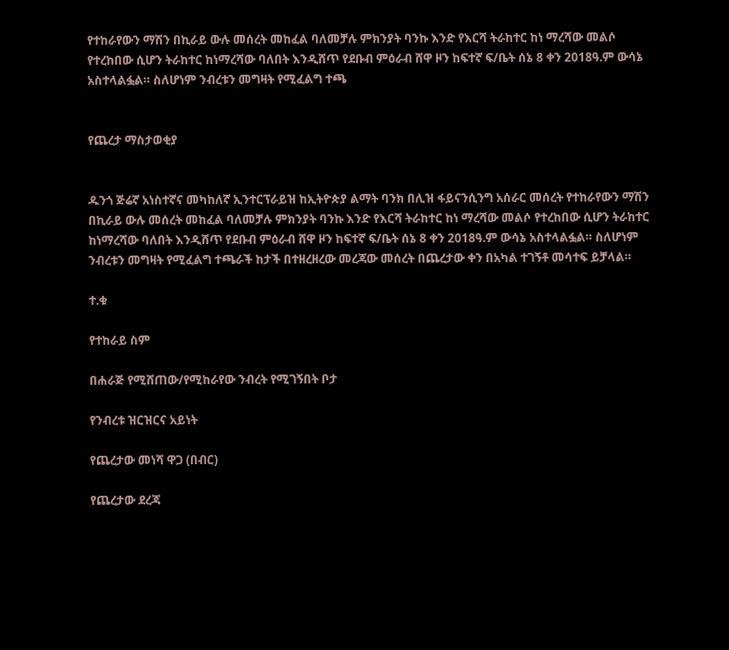የተከራየውን ማሽን በኪራይ ውሉ መሰረት መከፈል ባለመቻሉ ምክንያት ባንኩ እንድ የእርሻ ትራከተር ከነ ማረሻው መልሶ የተረከበው ሲሆን ትራከተር ከነማረሻው ባለበት እንዲሸጥ የደቡብ ምዕራብ ሸዋ ዞን ከፍተኛ ፍ/ቤት ሰኔ 8 ቀን 2018ዓ.ም ውሳኔ አስተላልፏል። ስለሆነም ንብረቱን መግዛት የሚፈልግ ተጫ


የጨረታ ማስታወቂያ


ዱንጎ ጅሬኛ አነስተኛና መካከለኛ ኢንተርፕራይዝ ከኢትዮጵያ ልማት ባንክ በሊዝ ፋይናንሲንግ አሰራር መሰረት የተከራየውን ማሽን በኪራይ ውሉ መሰረት መከፈል ባለመቻሉ ምክንያት ባንኩ እንድ የእርሻ ትራከተር ከነ ማረሻው መልሶ የተረከበው ሲሆን ትራከተር ከነማረሻው ባለበት እንዲሸጥ የደቡብ ምዕራብ ሸዋ ዞን ከፍተኛ ፍ/ቤት ሰኔ 8 ቀን 2018ዓ.ም ውሳኔ አስተላልፏል። ስለሆነም ንብረቱን መግዛት የሚፈልግ ተጫራች ከታች በተዘረዘረው መረጃው መሰረት በጨረታው ቀን በአካል ተገኝቶ መሳተፍ ይቻላል።

ተ.ቁ

የተከራይ ስም

በሐራጅ የሚሸጠው/የሚከራየው ንብረት የሚገኝበት ቦታ

የንብረቱ ዝርዝርና አይነት

የጨረታው መነሻ ዋጋ (በብር)

የጨረታው ደረጃ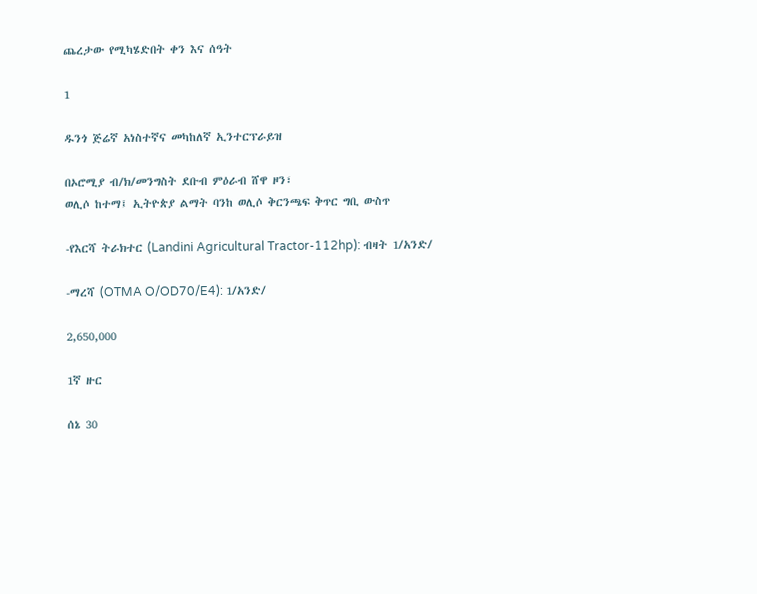ጨረታው የሚካሄድበት ቀን እና ሰዓት

1

ዱንጎ ጅሬኛ አነስተኛና መካከለኛ ኢንተርፕራይዝ

በኦሮሚያ ብ/ክ/መንግስት ደቡብ ምዕራብ ሸዋ ዞን፣
ወሊሶ ከተማ፤ ኢትዮጵያ ልማት ባንከ ወሊሶ ቅርንጫፍ ቅጥር ግቢ ውስጥ

-የእርሻ ትራክተር (Landini Agricultural Tractor-112hp): ብዛት 1/አንድ/

-ማረሻ (OTMA O/OD70/E4): 1/አንድ/

2,650,000

1ኛ ዙር

ሰኔ 30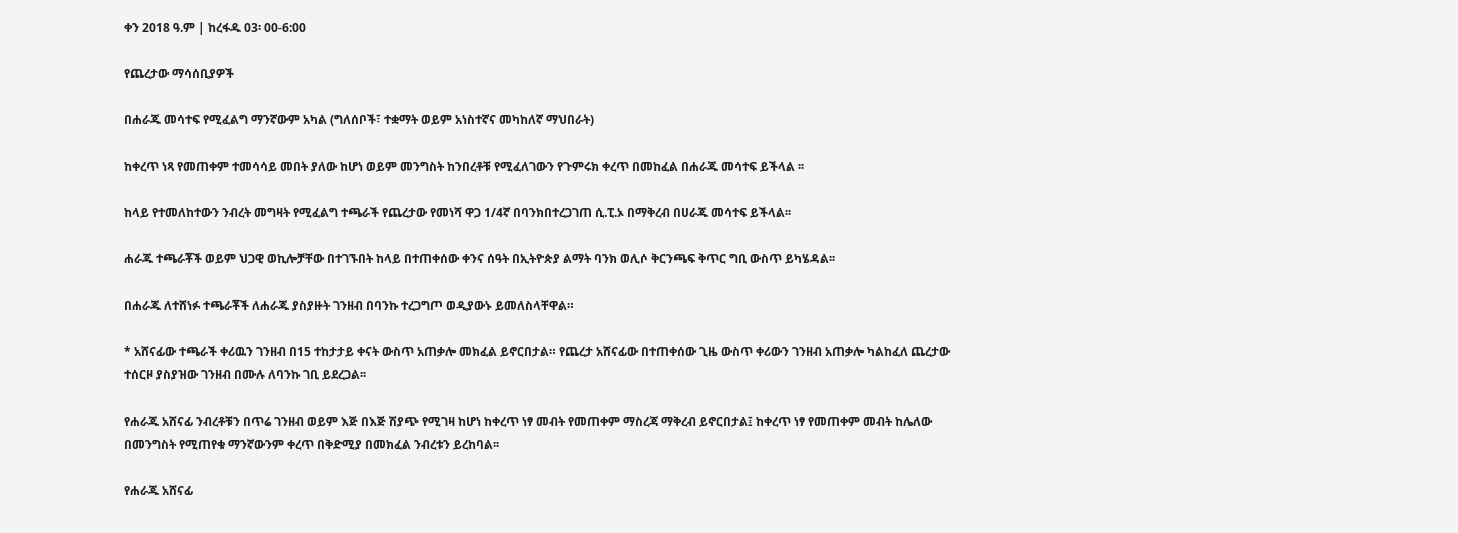ቀን 2018 ዓ.ም | ከረፋዱ 03፡ 00-6:00

የጨረታው ማሳሰቢያዎች

በሐራጁ መሳተፍ የሚፈልግ ማንኛውም አካል (ግለሰቦች፣ ተቋማት ወይም አነስተኛና መካከለኛ ማህበራት)

ከቀረጥ ነጻ የመጠቀም ተመሳሳይ መበት ያለው ከሆነ ወይም መንግስት ከንበረቶቹ የሚፈለገውን የጉምሩክ ቀረጥ በመከፈል በሐራጁ መሳተፍ ይችላል ፡፡

ከላይ የተመለከተውን ንብረት መግዛት የሚፈልግ ተጫራች የጨረታው የመነሻ ዋጋ 1/4ኛ በባንክበተረጋገጠ ሲ.ፒ.ኦ በማቅረብ በሀራጁ መሳተፍ ይችላል፡፡

ሐራጁ ተጫራቾች ወይም ህጋዊ ወኪሎቻቸው በተገኙበት ከላይ በተጠቀሰው ቀንና ሰዓት በኢትዮጵያ ልማት ባንክ ወሊሶ ቅርንጫፍ ቅጥር ግቢ ውስጥ ይካሄዳል፡፡

በሐራጁ ለተሸነፉ ተጫራቾች ለሐራጁ ያስያዙት ገንዘብ በባንኩ ተረጋግጦ ወዲያውኑ ይመለስላቸዋል።

* አሸናፊው ተጫራች ቀሪዉን ገንዘብ በ15 ተከታታይ ቀናት ውስጥ አጠቃሎ መክፈል ይኖርበታል። የጨረታ አሸናፊው በተጠቀሰው ጊዜ ውስጥ ቀሪውን ገንዘብ አጠቃሎ ካልከፈለ ጨረታው ተሰርዞ ያስያዝው ገንዘብ በሙሉ ለባንኩ ገቢ ይደረጋል፡፡

የሐራጁ አሸናፊ ንብረቶቹን በጥሬ ገንዘብ ወይም እጅ በእጅ ሽያጭ የሚገዛ ከሆነ ከቀረጥ ነፃ መብት የመጠቀም ማስረጃ ማቅረብ ይኖርበታል፤ ከቀረጥ ነፃ የመጠቀም መብት ከሌለው በመንግስት የሚጠየቁ ማንኛውንም ቀረጥ በቅድሚያ በመክፈል ንብረቱን ይረከባል፡፡

የሐራጁ አሸናፊ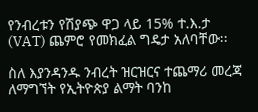የንብረቱን የሽያጭ ዋጋ ላይ 15% ተ.እ.ታ (VAT) ጨምሮ የመክፈል ግዴታ አለባቸው፡፡

ስለ እያንዳንዱ ንብረት ዝርዝርና ተጨማሪ መረጃ ለማግኘት የኢትዮጵያ ልማት ባንከ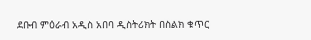ደቡብ ምዕራብ አዲስ አበባ ዲስትሪክት በስልክ ቁጥር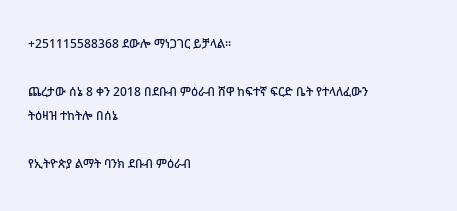+251115588368 ደውሎ ማነጋገር ይቻላል፡፡

ጨረታው ሰኔ 8 ቀን 2018 በደቡብ ምዕራብ ሸዋ ከፍተኛ ፍርድ ቤት የተላለፈውን ትዕዛዝ ተከትሎ በሰኔ

የኢትዮጵያ ልማት ባንክ ደቡብ ምዕራብ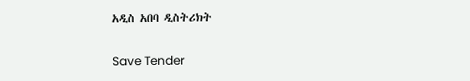አዲስ አበባ ዲስትሪክት

Save Tender